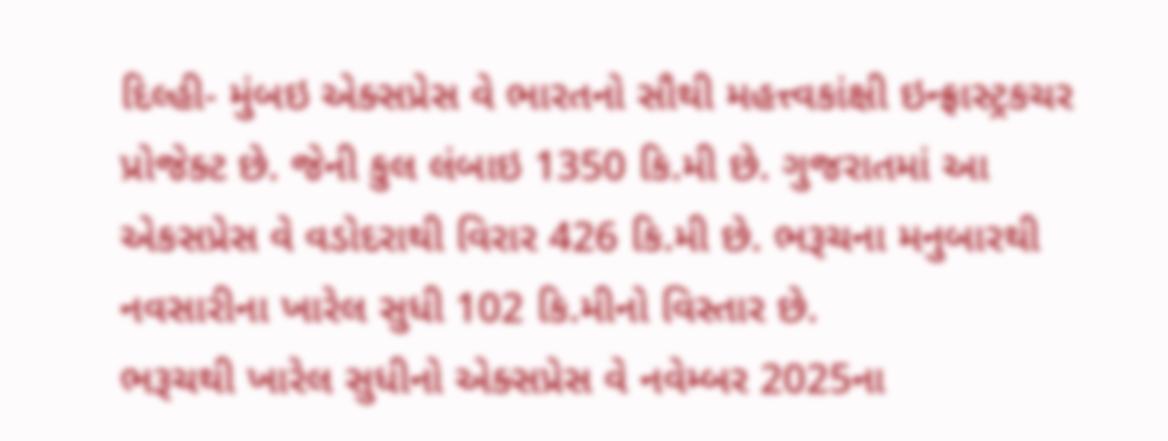દિલ્હી- મુંબઇ એક્સપ્રેસ વે ભારતનો સૌથી મહત્ત્વકાંક્ષી ઇન્ફ્રાસ્ટ્રકચર પ્રોજેક્ટ છે. જેની કુલ લંબાઇ 1350 કિ.મી છે. ગુજરાતમાં આ એકસપ્રેસ વે વડોદરાથી વિરાર 426 કિ.મી છે. ભરૂચના મનુબારથી નવસારીના ખારેલ સુધી 102 કિ.મીનો વિસ્તાર છે.
ભરૂચથી ખારેલ સુધીનો એક્સપ્રેસ વે નવેમ્બર 2025ના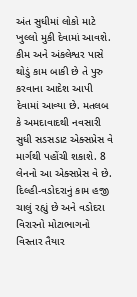અંત સુધીમાં લોકો માટે ખુલ્લો મુકી દેવામાં આવશે. કીમ અને અંકલેશ્વર પાસે થોડું કામ બાકી છે તે પુરુ કરવાના આદેશ આપી દેવામાં આવ્યા છે. મતલબ કે અમદાવાદથી નવસારી સુધી સડસડાટ એક્સપ્રેસ વે માર્ગથી પહોંચી શકાશે. 8 લેનનો આ એક્સપ્રેસ વે છે.
દિલ્હી-વડોદરાનું કામ હજી ચાલું રહ્યું છે અને વડોદરા વિરારનો મોટાભાગનો વિસ્તાર તૈયાર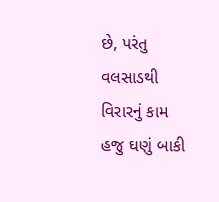છે, પરંતુ વલસાડથી વિરારનું કામ હજુ ઘણું બાકી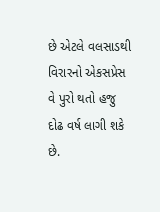છે એટલે વલસાડથી વિરારનો એકસપ્રેસ વે પુરો થતો હજુ દોઢ વર્ષ લાગી શકે છે.